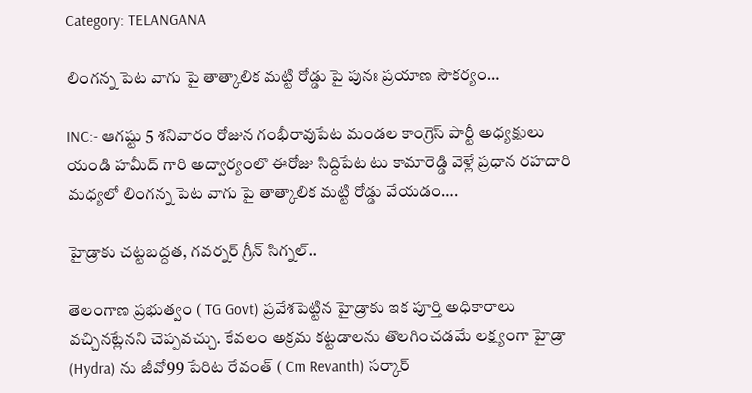Category: TELANGANA

లింగన్న పెట వాగు పై తాత్కాలిక మట్టి రోడ్డు పై పునః ప్రయాణ సౌకర్యం…

INC:- ఆగష్టు 5 శనివారం రోజున గంభీరావుపేట మండల కాంగ్రెస్ పార్టీ అధ్యక్షులు యండి హమీద్ గారి అద్వార్యంలొ ఈరోజు సిద్దిపేట టు కామారెడ్డి వెళ్లే ప్రధాన రహదారి మధ్యలో లింగన్న పెట వాగు పై తాత్కాలిక మట్టి రోడ్డు వేయడం….

హైడ్రా‌కు చట్టబద్దత, గవర్నర్ గ్రీన్ సిగ్నల్..

తెలంగాణ ప్రభుత్వం ( TG Govt) ప్రవేశపెట్టిన హైడ్రాకు ఇక పూర్తి అధికారాలు వచ్చినట్లేనని చెప్పవచ్చు. కేవలం అక్రమ కట్టడాలను తొలగించడమే లక్ష్యంగా హైడ్రా (Hydra) ను జీవో99 పేరిట రేవంత్ ( Cm Revanth) సర్కార్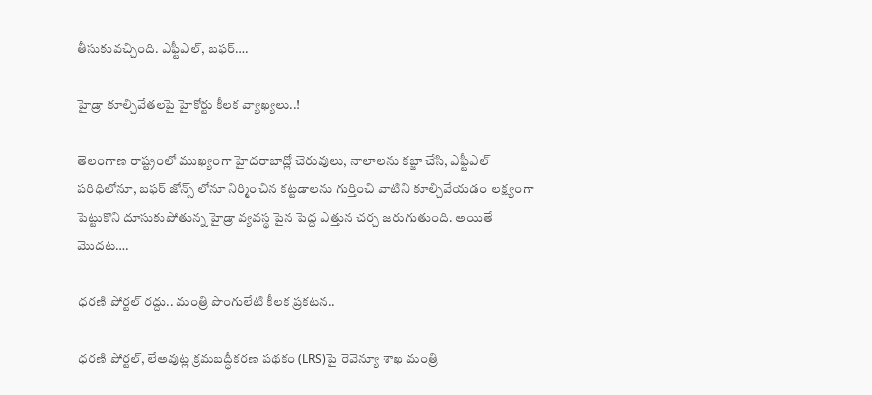తీసుకువచ్చింది. ఎఫ్టీఎల్, బఫర్….

హైడ్రా కూల్చివేతలపై హైకోర్టు కీలక వ్యాఖ్యలు..!

తెలంగాణ రాష్ట్రంలో ముఖ్యంగా హైదరాబాద్లో చెరువులు, నాలాలను కబ్జా చేసి, ఎఫ్టీఎల్ పరిధిలోనూ, బఫర్ జోన్స్ లోనూ నిర్మించిన కట్టడాలను గుర్తించి వాటిని కూల్చివేయడం లక్ష్యంగా పెట్టుకొని దూసుకుపోతున్న హైడ్రా వ్యవస్థ పైన పెద్ద ఎత్తున చర్చ జరుగుతుంది. అయితే మొదట….

ధరణి పోర్టల్ రద్దు.. మంత్రి పొంగులేటి కీలక ప్రకటన..

ధరణి పోర్టల్, లేఅవుట్ల క్రమబద్ధీకరణ పథకం (LRS)పై రెవెన్యూ శాఖ మంత్రి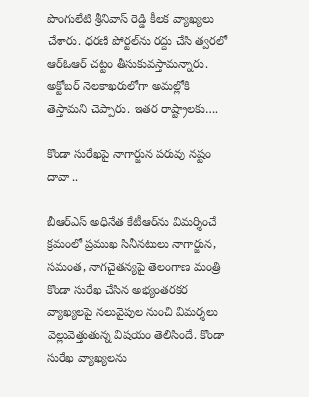పొంగులేటి శ్రీనివాస్ రెడ్డి కీలక వ్యాఖ్యలు చేశారు. ధరణి పోర్టల్‌ను రద్దు చేసి త్వరలో ఆర్ఓఆర్ చట్టం తీసుకువస్తామన్నారు. అక్టోబర్ నెలకాఖరులోగా అమల్లోకి తెస్తామని చెప్పారు. ఇతర రాష్ట్రాలకు….

కొండా సురేఖపై నాగార్జున పరువు నష్టం దావా ..

బీఆర్ఎస్ అధినేత కేటీఆర్‌ను విమర్శించే క్రమంలో ప్రముఖ సినీనటులు నాగార్జున, సమంత, నాగచైతన్యపై తెలంగాణ మంత్రి కొండా సురేఖ చేసిన అభ్యంతరకర వ్యాఖ్యలపై నలువైపుల నుంచి విమర్శలు వెల్లువెత్తుతున్న విషయం తెలిసిందే. కొండా సురేఖ వ్యాఖ్యలను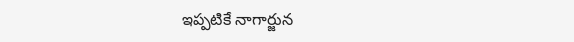ఇప్పటికే నాగార్జున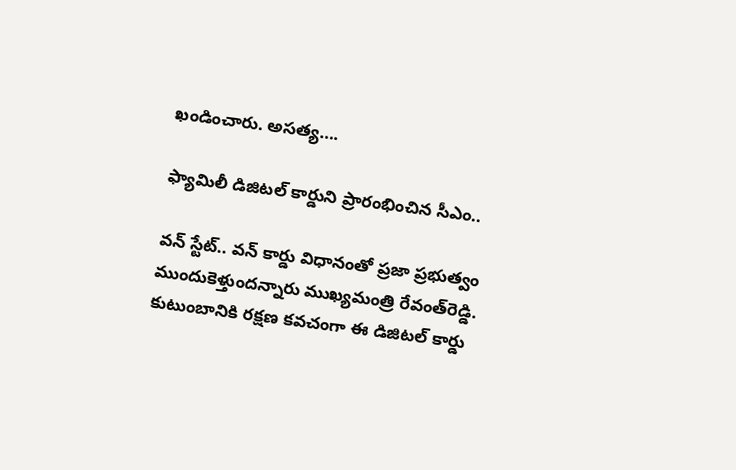ఖండించారు. అసత్య….

ఫ్యామిలీ డిజిటల్‌ కార్డుని ప్రారంభించిన సీఎం..

వన్ స్టేట్.. వన్ కార్డు విధానంతో ప్రజా ప్రభుత్వం ముందుకెళ్తుందన్నారు ముఖ్యమంత్రి రేవంత్‌రెడ్డి. కుటుంబానికి రక్షణ కవచంగా ఈ డిజిటల్ కార్డు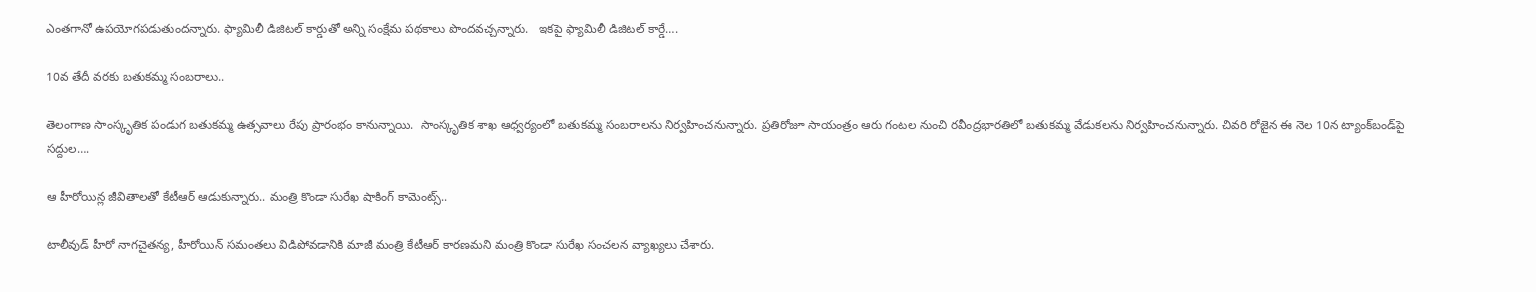ఎంతగానో ఉపయోగపడుతుందన్నారు. ఫ్యామిలీ డిజిటల్ కార్డుతో అన్ని సంక్షేమ పథకాలు పొందవచ్చన్నారు.   ఇకపై ఫ్యామిలీ డిజిటల్ కార్డే….

10వ తేదీ వరకు బతుకమ్మ సంబరాలు..

తెలంగాణ సాంస్కృతిక పండుగ బతుకమ్మ ఉత్సవాలు రేపు ప్రారంభం కానున్నాయి.  సాంస్కృతిక శాఖ ఆధ్వర్యంలో బతుకమ్మ సంబరాలను నిర్వహించనున్నారు. ప్రతిరోజూ సాయంత్రం ఆరు గంటల నుంచి రవీంద్రభారతిలో బతుకమ్మ వేడుకలను నిర్వహించనున్నారు. చివరి రోజైన ఈ నెల 10న ట్యాంక్‌బండ్‌పై సద్దుల….

ఆ హీరోయిన్ల జీవితాలతో కేటీఆర్ ఆడుకున్నారు.. మంత్రి కొండా సురేఖ షాకింగ్ కామెంట్స్..

టాలీవుడ్ హీరో నాగచైతన్య, హీరోయిన్ సమంతలు విడిపోవడానికి మాజీ మంత్రి కేటీఆర్ కారణమని మంత్రి కొండా సురేఖ సంచలన వ్యాఖ్యలు చేశారు.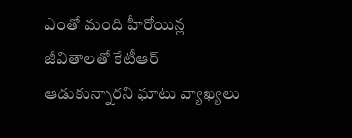ఎంతో మంది హీరోయిన్ల జీవితాలతో కేటీఆర్ ఆడుకున్నారని ఘాటు వ్యాఖ్యలు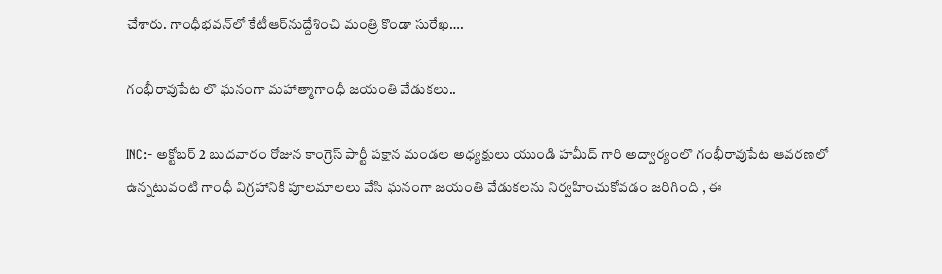చేశారు. గాంధీభవన్‌లో కేటీఆర్‌నుద్దేశించి మంత్రి కొండా సురేఖ….

గంభీరావుపేట లొ ఘనంగా మహాత్మాగాంధీ జయంతి వేడుకలు..

INC:- అక్టోబర్ 2 బుదవారం రోజున కాంగ్రెస్ పార్టీ పక్షాన మండల అధ్యక్షులు యుండి హమీద్ గారి అద్వార్యంలొ గంభీరావుపేట ఆవరణలో ఉన్నటువంటి గాంధీ విగ్రహానికి పూలమాలలు వేసి ఘనంగా జయంతి వేడుకలను నిర్వహించుకోవడం జరిగింది , ఈ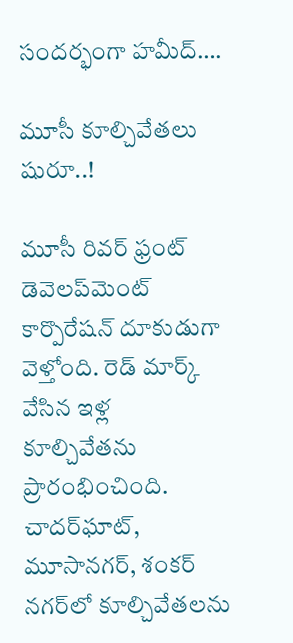సందర్భంగా హమీద్….

మూసీ కూల్చివేతలు షురూ..!

మూసీ రివర్ ఫ్రంట్ డెవెలప్‌మెంట్ కార్పొరేషన్ దూకుడుగా వెళ్తోంది. రెడ్ మార్క్ వేసిన ఇళ్ల కూల్చివేతను ప్రారంభించింది. చాదర్‌ఘాట్, మూసానగర్, శంకర్ నగర్‌లో కూల్చివేతలను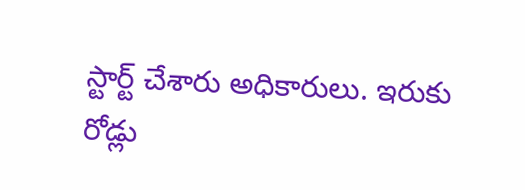స్టార్ట్ చేశారు అధికారులు. ఇరుకు రోడ్లు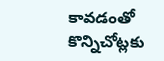కావడంతో కొన్నిచోట్లకు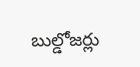బుల్డోజర్లు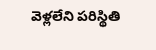వెళ్లలేని పరిస్థితి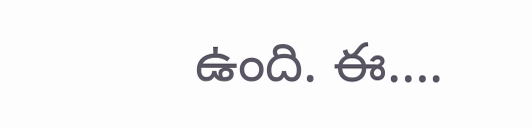ఉంది. ఈ….